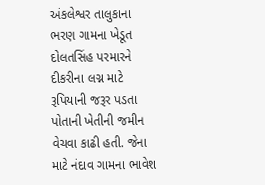અંકલેશ્વર તાલુકાના ભરણ ગામના ખેડૂત દોલતસિંહ પરમારને દીકરીના લગ્ન માટે રૂપિયાની જરૂર પડતા પોતાની ખેતીની જમીન વેચવા કાઢી હતી. જેના માટે નંદાવ ગામના ભાવેશ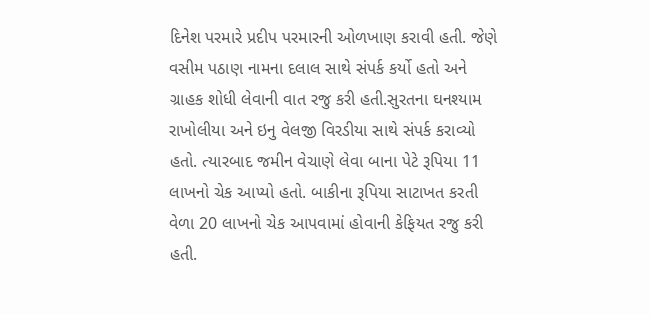દિનેશ પરમારે પ્રદીપ પરમારની ઓળખાણ કરાવી હતી. જેણે વસીમ પઠાણ નામના દલાલ સાથે સંપર્ક કર્યો હતો અને ગ્રાહક શોધી લેવાની વાત રજુ કરી હતી.સુરતના ઘનશ્યામ રાખોલીયા અને ઇનુ વેલજી વિરડીયા સાથે સંપર્ક કરાવ્યો હતો. ત્યારબાદ જમીન વેચાણે લેવા બાના પેટે રૂપિયા 11 લાખનો ચેક આપ્યો હતો. બાકીના રૂપિયા સાટાખત કરતી વેળા 20 લાખનો ચેક આપવામાં હોવાની કેફિયત રજુ કરી હતી.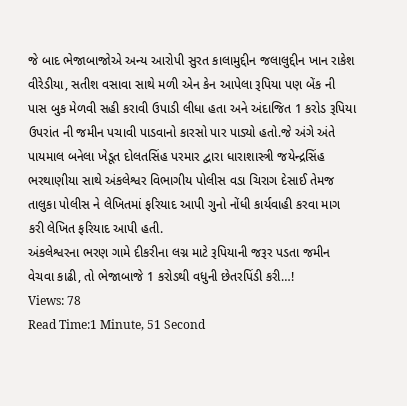જે બાદ ભેજાબાજોએ અન્ય આરોપી સુરત કાલામુદ્દીન જલાલુદ્દીન ખાન રાકેશ વીરેડીયા, સતીશ વસાવા સાથે મળી એન કેન આપેલા રૂપિયા પણ બેંક ની પાસ બુક મેળવી સહી કરાવી ઉપાડી લીધા હતા અને અંદાજિત 1 કરોડ રૂપિયા ઉપરાંત ની જમીન પચાવી પાડવાનો કારસો પાર પાડ્યો હતો.જે અંગે અંતે પાયમાલ બનેલા ખેડૂત દોલતસિંહ પરમાર દ્વારા ધારાશાસ્ત્રી જયેન્દ્રસિંહ ભરથાણીયા સાથે અંકલેશ્વર વિભાગીય પોલીસ વડા ચિરાગ દેસાઈ તેમજ તાલુકા પોલીસ ને લેખિતમાં ફરિયાદ આપી ગુનો નોંધી કાર્યવાહી કરવા માગ કરી લેખિત ફરિયાદ આપી હતી.
અંકલેશ્વરના ભરણ ગામે દીકરીના લગ્ન માટે રૂપિયાની જરૂર પડતા જમીન વેચવા કાઢી, તો ભેજાબાજે 1 કરોડથી વધુની છેતરપિંડી કરી…!
Views: 78
Read Time:1 Minute, 51 Second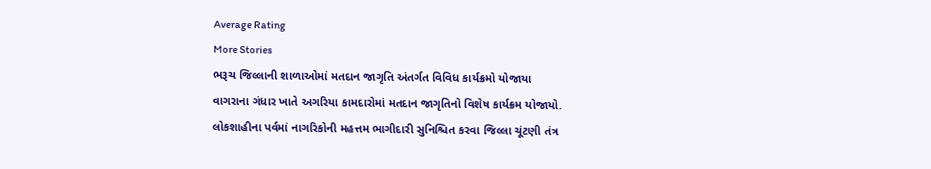Average Rating
More Stories
ભરૂચ જિલ્લાની શાળાઓમાં મતદાન જાગૃતિ અંતર્ગત વિવિધ કાર્યક્રમો યોજાયા
વાગરાના ગંધાર ખાતે અગરિયા કામદારોમાં મતદાન જાગૃતિનો વિશેષ કાર્યક્રમ યોજાયો.
લોકશાહીના પર્વમાં નાગરિકોની મહત્તમ ભાગીદારી સુનિશ્ચિત કરવા જિલ્લા ચૂંટણી તંત્ર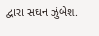દ્વારા સઘન ઝુંબેશ.